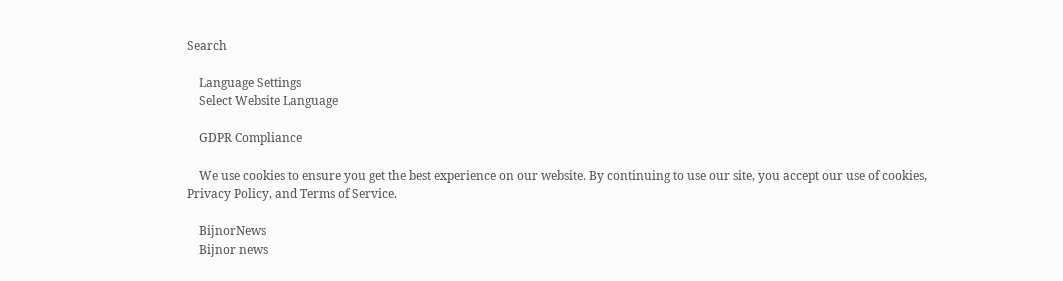Search

    Language Settings
    Select Website Language

    GDPR Compliance

    We use cookies to ensure you get the best experience on our website. By continuing to use our site, you accept our use of cookies, Privacy Policy, and Terms of Service.

    BijnorNews
    Bijnor news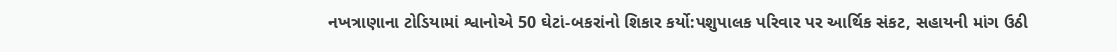નખત્રાણાના ટોડિયામાં શ્વાનોએ 50 ઘેટાં-બકરાંનો શિકાર કર્યો:પશુપાલક પરિવાર પર આર્થિક સંકટ, સહાયની માંગ ઉઠી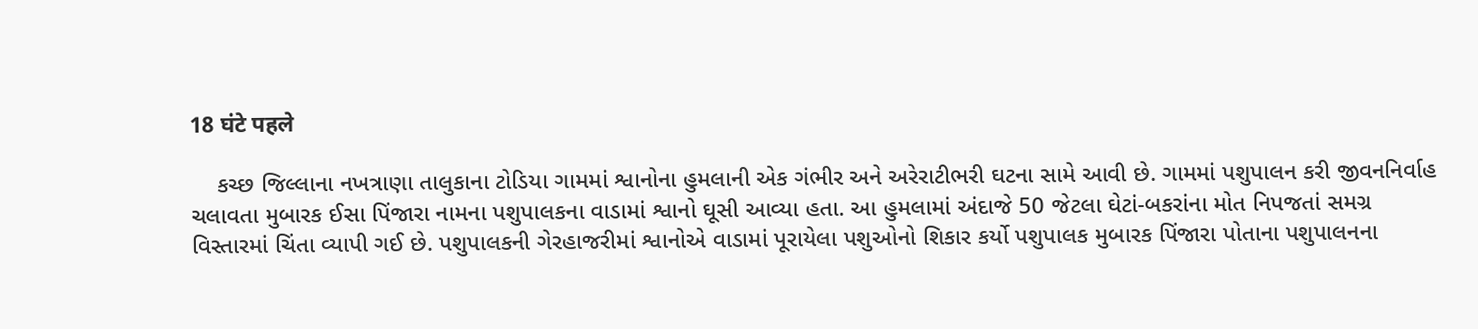18 घंटे पहले

    કચ્છ જિલ્લાના નખત્રાણા તાલુકાના ટોડિયા ગામમાં શ્વાનોના હુમલાની એક ગંભીર અને અરેરાટીભરી ઘટના સામે આવી છે. ગામમાં પશુપાલન કરી જીવનનિર્વાહ ચલાવતા મુબારક ઈસા પિંજારા નામના પશુપાલકના વાડામાં શ્વાનો ઘૂસી આવ્યા હતા. આ હુમલામાં અંદાજે 50 જેટલા ઘેટાં-બકરાંના મોત નિપજતાં સમગ્ર વિસ્તારમાં ચિંતા વ્યાપી ગઈ છે. પશુપાલકની ગેરહાજરીમાં શ્વાનોએ વાડામાં પૂરાયેલા પશુઓનો શિકાર કર્યો પશુપાલક મુબારક પિંજારા પોતાના પશુપાલનના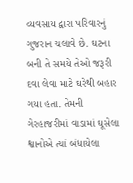વ્યવસાય દ્વારા પરિવારનું ગુજરાન ચલાવે છે. ઘટના બની તે સમયે તેઓ જરૂરી દવા લેવા માટે ઘરેથી બહાર ગયા હતા. તેમની ગેરહાજરીમાં વાડામાં ઘૂસેલા શ્વાનોએ ત્યાં બંધાયેલા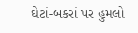ઘેટાં-બકરાં પર હુમલો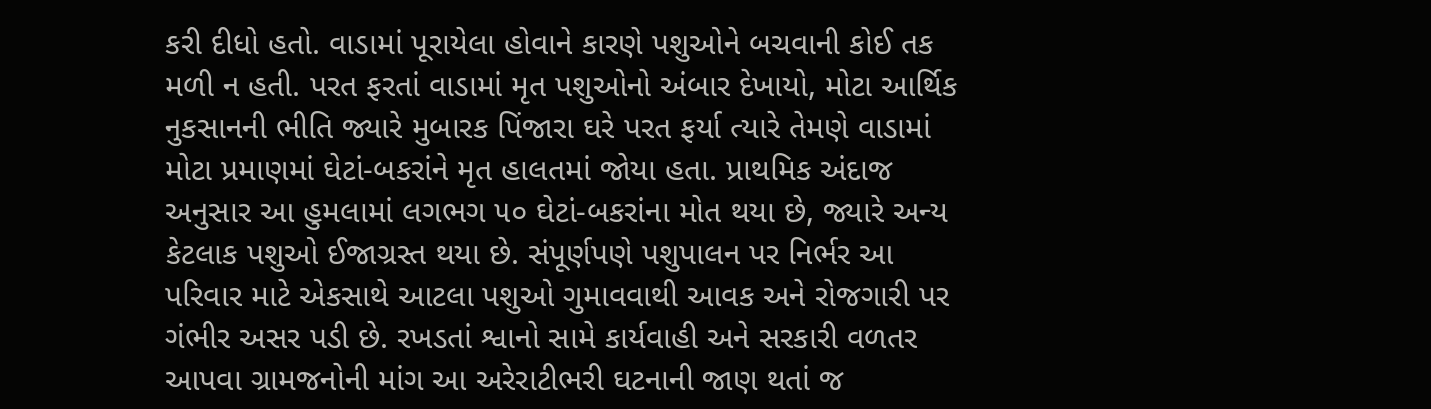કરી દીધો હતો. વાડામાં પૂરાયેલા હોવાને કારણે પશુઓને બચવાની કોઈ તક મળી ન હતી. પરત ફરતાં વાડામાં મૃત પશુઓનો અંબાર દેખાયો, મોટા આર્થિક નુકસાનની ભીતિ જ્યારે મુબારક પિંજારા ઘરે પરત ફર્યા ત્યારે તેમણે વાડામાં મોટા પ્રમાણમાં ઘેટાં-બકરાંને મૃત હાલતમાં જોયા હતા. પ્રાથમિક અંદાજ અનુસાર આ હુમલામાં લગભગ ૫૦ ઘેટાં-બકરાંના મોત થયા છે, જ્યારે અન્ય કેટલાક પશુઓ ઈજાગ્રસ્ત થયા છે. સંપૂર્ણપણે પશુપાલન પર નિર્ભર આ પરિવાર માટે એકસાથે આટલા પશુઓ ગુમાવવાથી આવક અને રોજગારી પર ગંભીર અસર પડી છે. રખડતાં શ્વાનો સામે કાર્યવાહી અને સરકારી વળતર આપવા ગ્રામજનોની માંગ આ અરેરાટીભરી ઘટનાની જાણ થતાં જ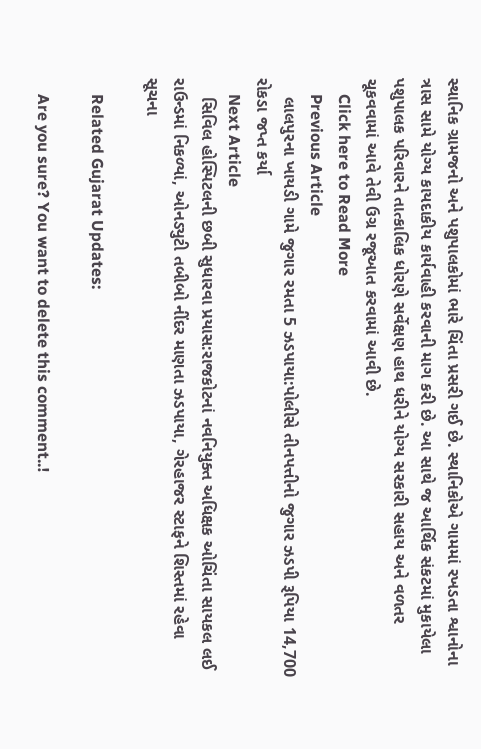સ્થાનિક ગ્રામજનો અને પશુપાલકોમાં ભારે ચિંતા પ્રસરી ગઈ છે. સ્થાનિકોએ ગામમાં રખડતા શ્વાનોના ત્રાસ સામે યોગ્ય કાયદાકીય કાર્યવાહી કરવાની માગ કરી છે. આ સાથે જ આર્થિક સંકટમાં મુકાયેલા પશુપાલક પરિવારને તાત્કાલિક ધોરણે સર્વેક્ષણ હાથ ધરીને યોગ્ય સરકારી સહાય અને વળતર ચૂકવવામાં આવે તેવી ઉગ્ર રજૂઆત કરવામાં આવી છે.
    Click here to Read More
    Previous Article
    લાલપુરના ખાયડી ગામે જુગાર રમતા 5 ઝડપાયા:પોલીસે તીનપત્તીનો જુગાર ઝડપી રૂપિયા 14,700 રોકડા જપ્ત કર્યા
    Next Article
    સિવિલ હોસ્પિટલની છબી સુધારવા પ્રયાસ:રાજકોટનાં નવનિયુક્ત અધિક્ષક ઓચિંતા સાયકલ લઈ રાઉન્ડમાં નિકળ્યાં, ઓનડ્યુટી તબીબો નીંદર માણતા ઝડપાયા, ગેરહાજર સ્ટાફને શિસ્તમાં રહેવા સૂચના

    Related Gujarat Updates:

    Are you sure? You want to delete this comment..!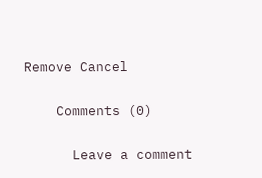Remove Cancel

    Comments (0)

      Leave a comment